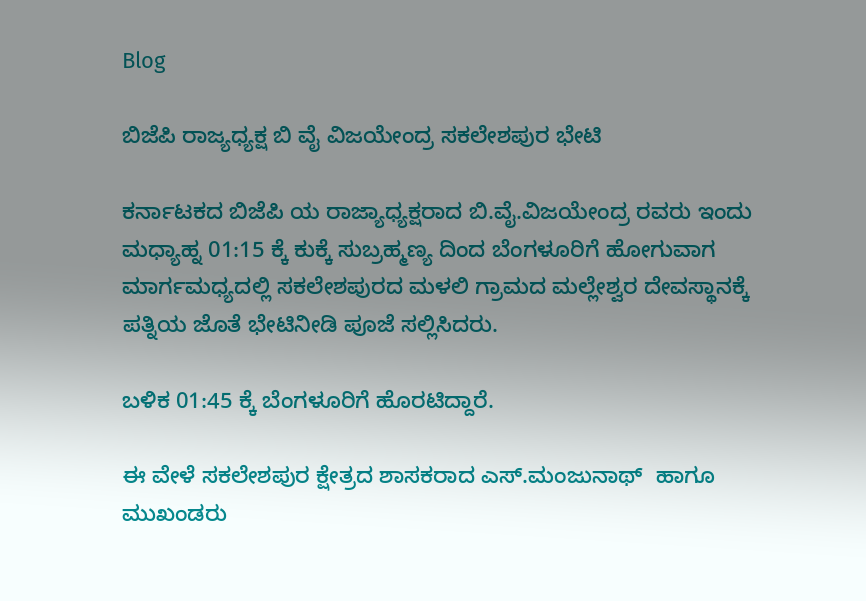Blog

ಬಿಜೆಪಿ ರಾಜ್ಯಧ್ಯಕ್ಷ ಬಿ ವೈ ವಿಜಯೇಂದ್ರ ಸಕಲೇಶಪುರ ಭೇಟಿ

ಕರ್ನಾಟಕದ ಬಿಜೆಪಿ ಯ ರಾಜ್ಯಾಧ್ಯಕ್ಷರಾದ ಬಿ.ವೈ.ವಿಜಯೇಂದ್ರ ರವರು ಇಂದು ಮಧ್ಯಾಹ್ನ 01:15 ಕ್ಕೆ ಕುಕ್ಕೆ ಸುಬ್ರಹ್ಮಣ್ಯ ದಿಂದ ಬೆಂಗಳೂರಿಗೆ ಹೋಗುವಾಗ ಮಾರ್ಗಮಧ್ಯದಲ್ಲಿ ಸಕಲೇಶಪುರದ ಮಳಲಿ ಗ್ರಾಮದ ಮಲ್ಲೇಶ್ವರ ದೇವಸ್ಥಾನಕ್ಕೆ ಪತ್ನಿಯ ಜೊತೆ ಭೇಟಿನೀಡಿ ಪೂಜೆ ಸಲ್ಲಿಸಿದರು.

ಬಳಿಕ 01:45 ಕ್ಕೆ ಬೆಂಗಳೂರಿಗೆ ಹೊರಟಿದ್ದಾರೆ.

ಈ ವೇಳೆ ಸಕಲೇಶಪುರ ಕ್ಷೇತ್ರದ ಶಾಸಕರಾದ ಎಸ್.ಮಂಜುನಾಥ್  ಹಾಗೂ ಮುಖಂಡರು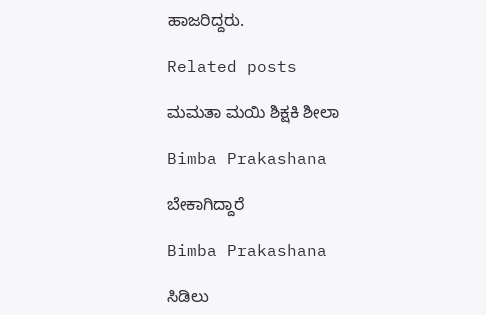ಹಾಜರಿದ್ದರು.

Related posts

ಮಮತಾ ಮಯಿ ಶಿಕ್ಷಕಿ ಶೀಲಾ

Bimba Prakashana

ಬೇಕಾಗಿದ್ದಾರೆ

Bimba Prakashana

ಸಿಡಿಲು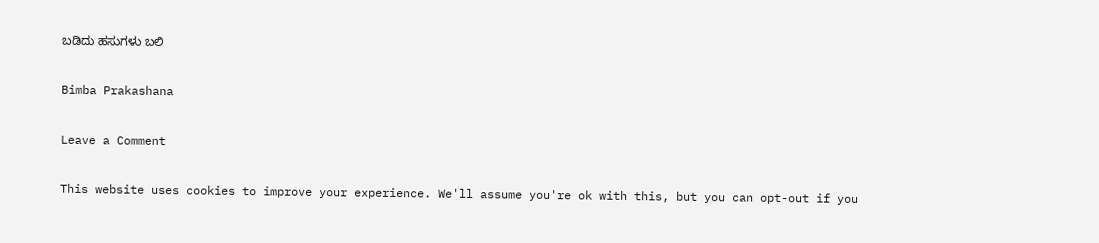ಬಡಿದು ಹಸುಗಳು ಬಲಿ

Bimba Prakashana

Leave a Comment

This website uses cookies to improve your experience. We'll assume you're ok with this, but you can opt-out if you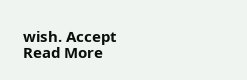wish. Accept Read More